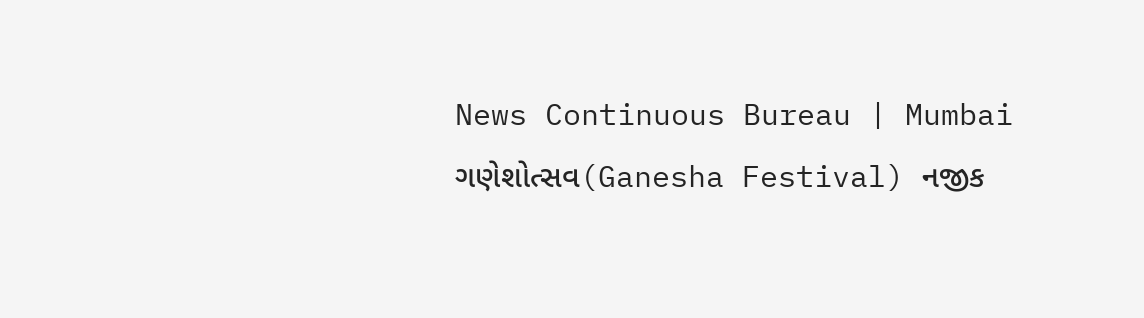News Continuous Bureau | Mumbai ગણેશોત્સવ(Ganesha Festival) નજીક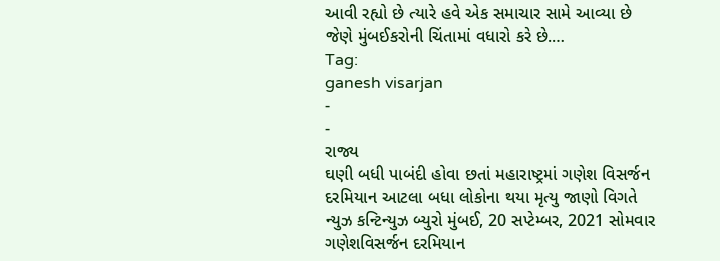આવી રહ્યો છે ત્યારે હવે એક સમાચાર સામે આવ્યા છે જેણે મુંબઈકરોની ચિંતામાં વધારો કરે છે.…
Tag:
ganesh visarjan
-
-
રાજ્ય
ઘણી બધી પાબંદી હોવા છતાં મહારાષ્ટ્રમાં ગણેશ વિસર્જન દરમિયાન આટલા બધા લોકોના થયા મૃત્યુ જાણો વિગતે
ન્યુઝ કન્ટિન્યુઝ બ્યુરો મુંબઈ, 20 સપ્ટેમ્બર, 2021 સોમવાર ગણેશવિસર્જન દરમિયાન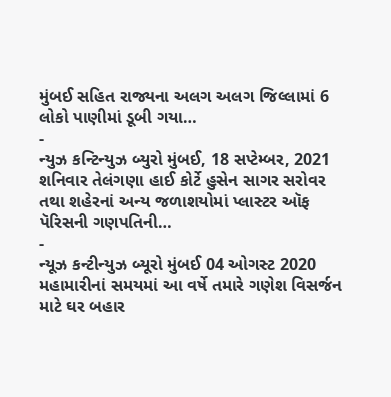મુંબઈ સહિત રાજ્યના અલગ અલગ જિલ્લામાં 6 લોકો પાણીમાં ડૂબી ગયા…
-
ન્યુઝ કન્ટિન્યુઝ બ્યુરો મુંબઈ, 18 સપ્ટેમ્બર, 2021 શનિવાર તેલંગણા હાઈ કોર્ટે હુસેન સાગર સરોવર તથા શહેરનાં અન્ય જળાશયોમાં પ્લાસ્ટર ઑફ પૅરિસની ગણપતિની…
-
ન્યૂઝ કન્ટીન્યુઝ બ્યૂરો મુંબઈ 04 ઓગસ્ટ 2020 મહામારીનાં સમયમાં આ વર્ષે તમારે ગણેશ વિસર્જન માટે ઘર બહાર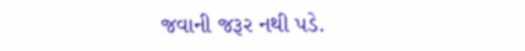જવાની જરૂર નથી પડે.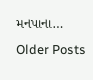મનપાના…
Older Posts